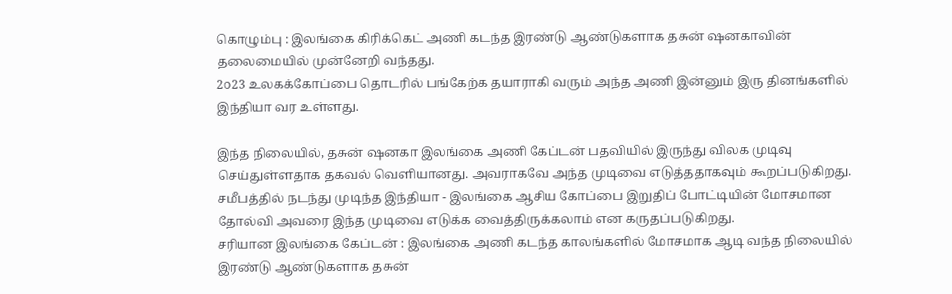கொழும்பு : இலங்கை கிரிக்கெட் அணி கடந்த இரண்டு ஆண்டுகளாக தசுன் ஷனகாவின் தலைமையில் முன்னேறி வந்தது.
2௦23 உலகக்கோப்பை தொடரில் பங்கேற்க தயாராகி வரும் அந்த அணி இன்னும் இரு தினங்களில் இந்தியா வர உள்ளது.

இந்த நிலையில், தசுன் ஷனகா இலங்கை அணி கேப்டன் பதவியில் இருந்து விலக முடிவு செய்துள்ளதாக தகவல் வெளியானது. அவராகவே அந்த முடிவை எடுத்ததாகவும் கூறப்படுகிறது. சமீபத்தில் நடந்து முடிந்த இந்தியா - இலங்கை ஆசிய கோப்பை இறுதிப் போட்டியின் மோசமான தோல்வி அவரை இந்த முடிவை எடுக்க வைத்திருக்கலாம் என கருதப்படுகிறது.
சரியான இலங்கை கேப்டன் : இலங்கை அணி கடந்த காலங்களில் மோசமாக ஆடி வந்த நிலையில் இரண்டு ஆண்டுகளாக தசுன்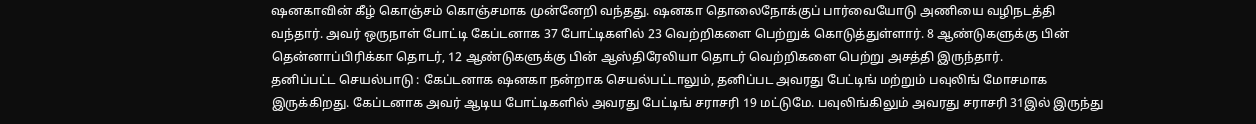ஷனகாவின் கீழ் கொஞ்சம் கொஞ்சமாக முன்னேறி வந்தது. ஷனகா தொலைநோக்குப் பார்வையோடு அணியை வழிநடத்தி வந்தார். அவர் ஒருநாள் போட்டி கேப்டனாக 37 போட்டிகளில் 23 வெற்றிகளை பெற்றுக் கொடுத்துள்ளார். 8 ஆண்டுகளுக்கு பின் தென்னாப்பிரிக்கா தொடர், 12 ஆண்டுகளுக்கு பின் ஆஸ்திரேலியா தொடர் வெற்றிகளை பெற்று அசத்தி இருந்தார்.
தனிப்பட்ட செயல்பாடு : கேப்டனாக ஷனகா நன்றாக செயல்பட்டாலும், தனிப்பட அவரது பேட்டிங் மற்றும் பவுலிங் மோசமாக இருக்கிறது. கேப்டனாக அவர் ஆடிய போட்டிகளில் அவரது பேட்டிங் சராசரி 19 மட்டுமே. பவுலிங்கிலும் அவரது சராசரி 31இல் இருந்து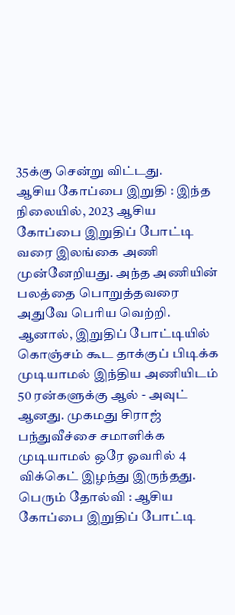35க்கு சென்று விட்டது.
ஆசிய கோப்பை இறுதி : இந்த நிலையில், 2023 ஆசிய கோப்பை இறுதிப் போட்டி வரை இலங்கை அணி முன்னேறியது. அந்த அணியின் பலத்தை பொறுத்தவரை அதுவே பெரிய வெற்றி. ஆனால், இறுதிப் போட்டியில் கொஞ்சம் கூட தாக்குப் பிடிக்க முடியாமல் இந்திய அணியிடம் 50 ரன்களுக்கு ஆல் - அவுட் ஆனது. முகமது சிராஜ் பந்துவீச்சை சமாளிக்க முடியாமல் ஒரே ஓவரில் 4 விக்கெட் இழந்து இருந்தது.
பெரும் தோல்வி : ஆசிய கோப்பை இறுதிப் போட்டி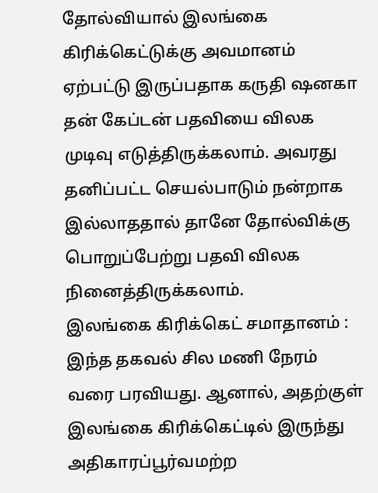தோல்வியால் இலங்கை கிரிக்கெட்டுக்கு அவமானம் ஏற்பட்டு இருப்பதாக கருதி ஷனகா தன் கேப்டன் பதவியை விலக முடிவு எடுத்திருக்கலாம். அவரது தனிப்பட்ட செயல்பாடும் நன்றாக இல்லாததால் தானே தோல்விக்கு பொறுப்பேற்று பதவி விலக நினைத்திருக்கலாம்.
இலங்கை கிரிக்கெட் சமாதானம் : இந்த தகவல் சில மணி நேரம் வரை பரவியது. ஆனால், அதற்குள் இலங்கை கிரிக்கெட்டில் இருந்து அதிகாரப்பூர்வமற்ற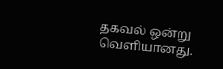தகவல் ஒன்று வெளியானது.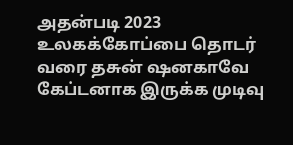அதன்படி 2023 உலகக்கோப்பை தொடர் வரை தசுன் ஷனகாவே கேப்டனாக இருக்க முடிவு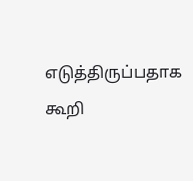எடுத்திருப்பதாக கூறி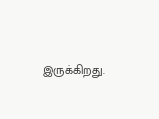இருக்கிறது.